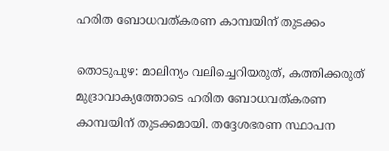ഹരിത ബോധവത്കരണ കാമ്പയിന് തുടക്കം

തൊടുപുഴ: മാലിന്യം വലിച്ചെറിയരുത്, കത്തിക്കരുത് മുദ്രാവാക്യത്തോടെ ഹരിത ബോധവത്കരണ കാമ്പയിന് തുടക്കമായി. തദ്ദേശഭരണ സ്ഥാപന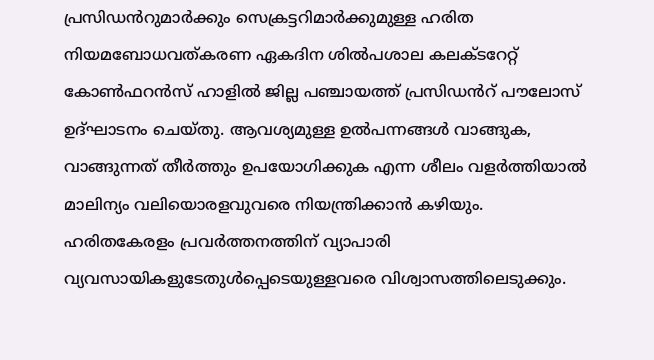പ്രസിഡൻറുമാർക്കും സെക്രട്ടറിമാർക്കുമുള്ള ഹരിത നിയമബോധവത്കരണ ഏകദിന ശിൽപശാല കലക്ടറേറ്റ് കോൺഫറൻസ് ഹാളിൽ ജില്ല പഞ്ചായത്ത് പ്രസിഡൻറ് പൗലോസ് ഉദ്ഘാടനം ചെയ്തു. ആവശ്യമുള്ള ഉൽപന്നങ്ങൾ വാങ്ങുക, വാങ്ങുന്നത് തീർത്തും ഉപയോഗിക്കുക എന്ന ശീലം വളർത്തിയാൽ മാലിന്യം വലിയൊരളവുവരെ നിയന്ത്രിക്കാൻ കഴിയും. ഹരിതകേരളം പ്രവർത്തനത്തിന് വ്യാപാരി വ്യവസായികളുടേതുൾപ്പെടെയുള്ളവരെ വിശ്വാസത്തിലെടുക്കും.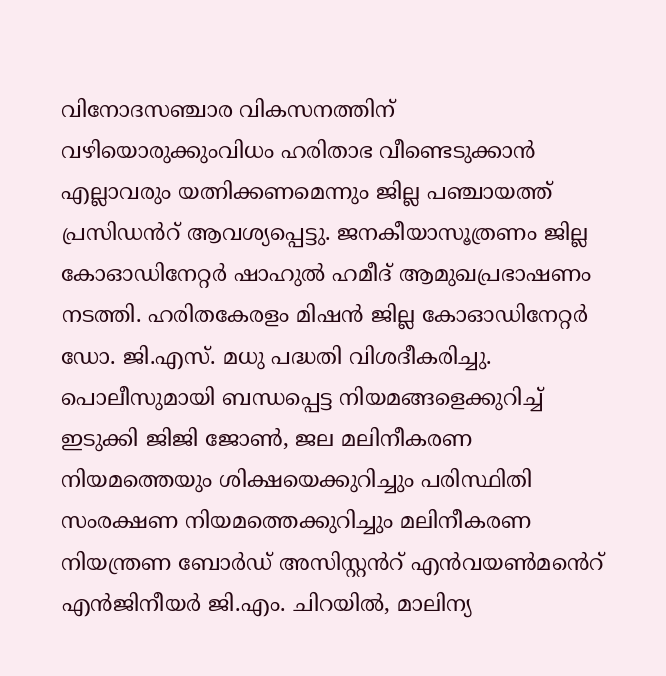വിനോദസഞ്ചാര വികസനത്തിന് വഴിയൊരുക്കുംവിധം ഹരിതാഭ വീണ്ടെടുക്കാൻ എല്ലാവരും യത്നിക്കണമെന്നും ജില്ല പഞ്ചായത്ത് പ്രസിഡൻറ് ആവശ്യപ്പെട്ടു. ജനകീയാസൂത്രണം ജില്ല കോഓഡിനേറ്റർ ഷാഹുൽ ഹമീദ് ആമുഖപ്രഭാഷണം നടത്തി. ഹരിതകേരളം മിഷൻ ജില്ല കോഓഡിനേറ്റർ ഡോ. ജി.എസ്. മധു പദ്ധതി വിശദീകരിച്ചു. പൊലീസുമായി ബന്ധപ്പെട്ട നിയമങ്ങളെക്കുറിച്ച് ഇടുക്കി ജിജി ജോൺ, ജല മലിനീകരണ നിയമത്തെയും ശിക്ഷയെക്കുറിച്ചും പരിസ്ഥിതി സംരക്ഷണ നിയമത്തെക്കുറിച്ചും മലിനീകരണ നിയന്ത്രണ ബോർഡ് അസിസ്റ്റൻറ് എൻവയൺമൻെറ് എൻജിനീയർ ജി.എം. ചിറയിൽ, മാലിന്യ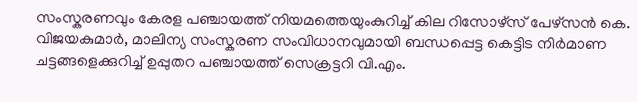സംസ്കരണവും കേരള പഞ്ചായത്ത് നിയമത്തെയുംകുറിച്ച് കില റിസോഴ്സ് പേഴ്സൻ കെ. വിജയകുമാർ, മാലിന്യ സംസ്കരണ സംവിധാനവുമായി ബന്ധപ്പെട്ട കെട്ടിട നിർമാണ ചട്ടങ്ങളെക്കുറിച്ച് ഉപ്പുതറ പഞ്ചായത്ത് സെക്രട്ടറി വി.എം.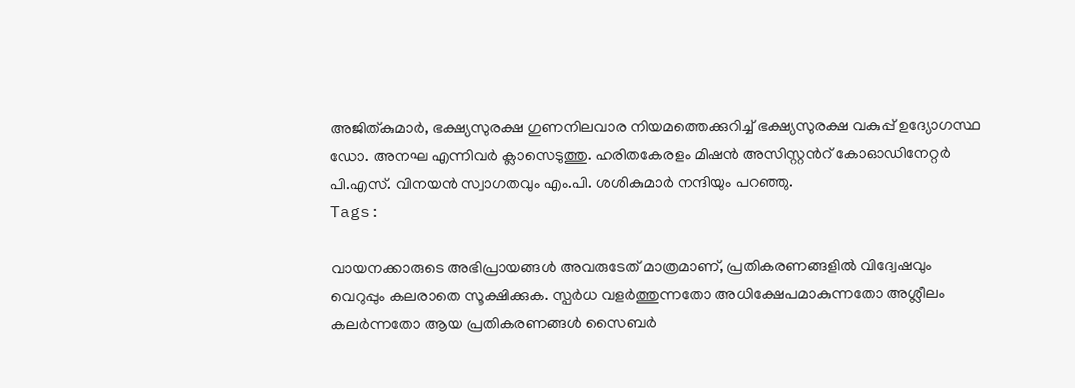അജിത്കുമാർ, ഭക്ഷ്യസുരക്ഷ ഗുണനിലവാര നിയമത്തെക്കുറിച്ച് ഭക്ഷ്യസുരക്ഷ വകുപ്പ് ഉദ്യോഗസ്ഥ ഡോ. അനഘ എന്നിവർ ക്ലാസെടുത്തു. ഹരിതകേരളം മിഷൻ അസിസ്റ്റൻറ് കോഓഡിനേറ്റർ പി.എസ്. വിനയൻ സ്വാഗതവും എം.പി. ശശികുമാർ നന്ദിയും പറഞ്ഞു.
Tags:

വായനക്കാരുടെ അഭിപ്രായങ്ങള്‍ അവരുടേത് മാത്രമാണ്, പ്രതികരണങ്ങളിൽ വിദ്വേഷവും വെറുപ്പും കലരാതെ സൂക്ഷിക്കുക. സ്പർധ വളർത്തുന്നതോ അധിക്ഷേപമാകുന്നതോ അശ്ലീലം കലർന്നതോ ആയ പ്രതികരണങ്ങൾ സൈബർ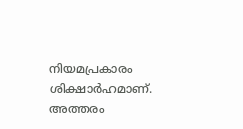നിയമപ്രകാരം ശിക്ഷാർഹമാണ്. അത്തരം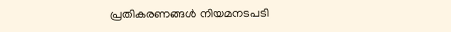പ്രതികരണങ്ങൾ നിയമനടപടി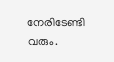നേരിടേണ്ടി വരും.